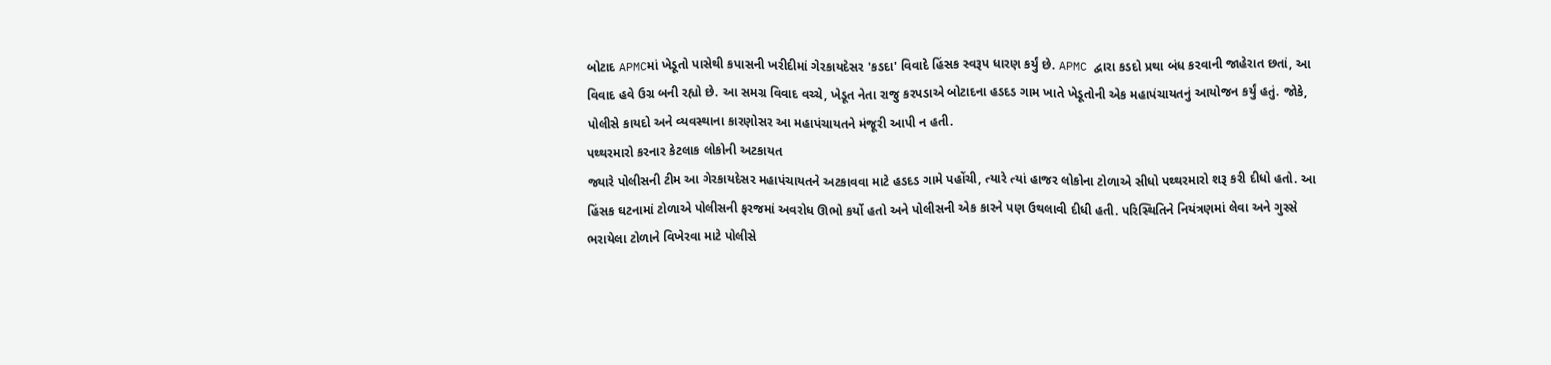બોટાદ APMCમાં ખેડૂતો પાસેથી કપાસની ખરીદીમાં ગેરકાયદેસર 'કડદા' વિવાદે હિંસક સ્વરૂપ ધારણ કર્યું છે. APMC દ્વારા કડદો પ્રથા બંધ કરવાની જાહેરાત છતાં, આ વિવાદ હવે ઉગ્ર બની રહ્યો છે. આ સમગ્ર વિવાદ વચ્ચે, ખેડૂત નેતા રાજુ કરપડાએ બોટાદના હડદડ ગામ ખાતે ખેડૂતોની એક મહાપંચાયતનું આયોજન કર્યું હતું. જોકે, પોલીસે કાયદો અને વ્યવસ્થાના કારણોસર આ મહાપંચાયતને મંજૂરી આપી ન હતી.
પથ્થરમારો કરનાર કેટલાક લોકોની અટકાયત
જ્યારે પોલીસની ટીમ આ ગેરકાયદેસર મહાપંચાયતને અટકાવવા માટે હડદડ ગામે પહોંચી, ત્યારે ત્યાં હાજર લોકોના ટોળાએ સીધો પથ્થરમારો શરૂ કરી દીધો હતો. આ હિંસક ઘટનામાં ટોળાએ પોલીસની ફરજમાં અવરોધ ઊભો કર્યો હતો અને પોલીસની એક કારને પણ ઉથલાવી દીધી હતી. પરિસ્થિતિને નિયંત્રણમાં લેવા અને ગુસ્સે ભરાયેલા ટોળાને વિખેરવા માટે પોલીસે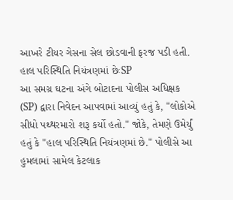આખરે ટીયર ગેસના સેલ છોડવાની ફરજ પડી હતી.
હાલ પરિસ્થિતિ નિયંત્રણમાં છેઃSP
આ સમગ્ર ઘટના અંગે બોટાદના પોલીસ અધિક્ષક (SP) દ્વારા નિવેદન આપવામાં આવ્યું હતું કે, "લોકોએ સીધો પથ્થરમારો શરૂ કર્યો હતો." જોકે, તેમણે ઉમેર્યું હતું કે "હાલ પરિસ્થિતિ નિયંત્રણમાં છે." પોલીસે આ હુમલામાં સામેલ કેટલાક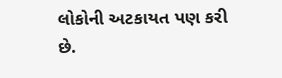લોકોની અટકાયત પણ કરી છે.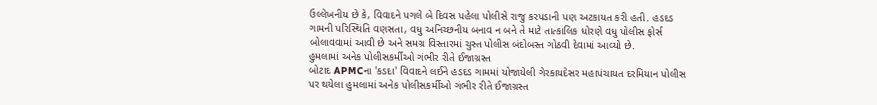ઉલ્લેખનીય છે કે, વિવાદને પગલે બે દિવસ પહેલા પોલીસે રાજુ કરપડાની પણ અટકાયત કરી હતી. હડદડ ગામની પરિસ્થિતિ વણસતા, વધુ અનિચ્છનીય બનાવ ન બને તે માટે તાત્કાલિક ધોરણે વધુ પોલીસ ફોર્સ બોલાવવામાં આવી છે અને સમગ્ર વિસ્તારમાં ચુસ્ત પોલીસ બંદોબસ્ત ગોઠવી દેવામાં આવ્યો છે.
હુમલામાં અનેક પોલીસકર્મીઓ ગંભીર રીતે ઈજાગ્રસ્ત
બોટાદ APMCના 'કડદા' વિવાદને લઈને હડદડ ગામમાં યોજાયેલી ગેરકાયદેસર મહાપંચાયત દરમિયાન પોલીસ પર થયેલા હુમલામાં અનેક પોલીસકર્મીઓ ગંભીર રીતે ઈજાગ્રસ્ત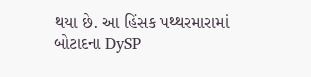થયા છે. આ હિંસક પથ્થરમારામાં બોટાદના DySP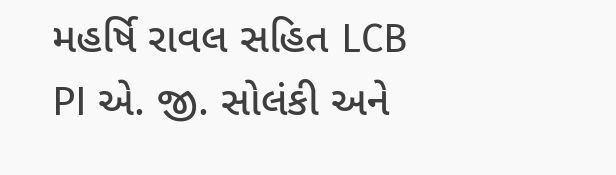મહર્ષિ રાવલ સહિત LCB PI એ. જી. સોલંકી અને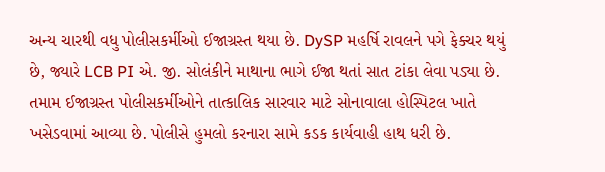અન્ય ચારથી વધુ પોલીસકર્મીઓ ઈજાગ્રસ્ત થયા છે. DySP મહર્ષિ રાવલને પગે ફેક્ચર થયું છે, જ્યારે LCB PI એ. જી. સોલંકીને માથાના ભાગે ઈજા થતાં સાત ટાંકા લેવા પડ્યા છે. તમામ ઈજાગ્રસ્ત પોલીસકર્મીઓને તાત્કાલિક સારવાર માટે સોનાવાલા હોસ્પિટલ ખાતે ખસેડવામાં આવ્યા છે. પોલીસે હુમલો કરનારા સામે કડક કાર્યવાહી હાથ ધરી છે.